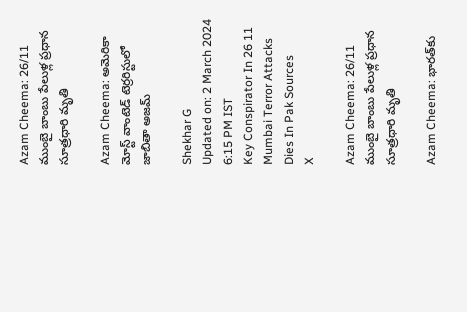Azam Cheema: 26/11 ముంబై బాంబు పేలుళ్ల ప్రధాన సూత్రధారి మృతి

Azam Cheema: అమెరికా మోస్ట్ వాంటెడ్ టెర్రరిస్టులో జాబితా అజమ్

Shekhar G
Updated on: 2 March 2024 6:15 PM IST
Key Conspirator In 26 11 Mumbai Terror Attacks Dies In Pak Sources
X

Azam Cheema: 26/11 ముంబై బాంబు పేలుళ్ల ప్రధాన సూత్రధారి మృతి

Azam Cheema: భారత్‌కు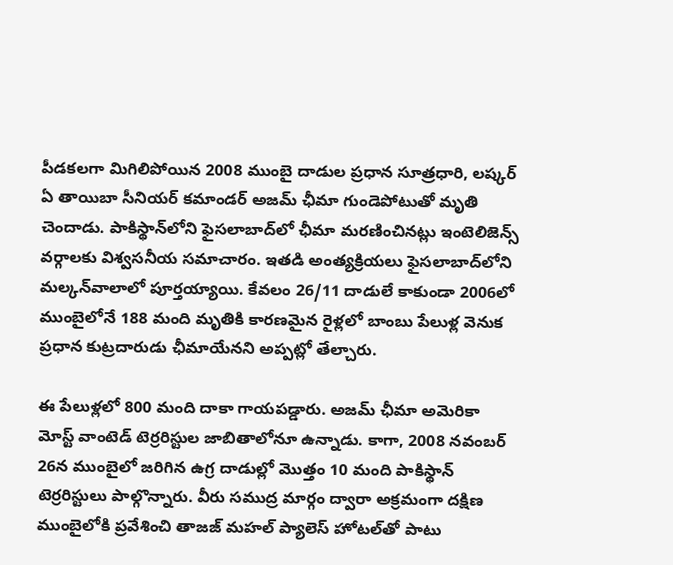పీడకలగా మిగిలిపోయిన 2008 ముంబై దాడుల ప్రధాన సూత్రధారి, లష్కర్‌ ఏ తాయిబా సీనియర్‌ కమాండర్‌ అజమ్‌ ఛీమా గుండెపోటుతో మృతి చెందాడు. పాకిస్థాన్‌లోని ఫైసలాబాద్‌లో ఛీమా మరణించినట్లు ఇంటెలిజెన్స్‌ వర్గాలకు విశ్వసనీయ సమాచారం. ఇతడి అంత్యక్రియలు ఫైసలాబాద్‌లోని మల్కన్‌వాలాలో పూర్తయ్యాయి. కేవలం 26/11 దాడులే కాకుండా 2006లో ముంబైలోనే 188 మంది మృతికి కారణమైన రైళ్లలో బాంబు పేలుళ్ల వెనుక ప్రధాన కుట్రదారుడు ఛీమాయేనని అప్పట్లో తేల్చారు.

ఈ పేలుళ్లలో 800 మంది దాకా గాయపడ్డారు. అజమ్‌ ఛీమా అమెరికా మోస్ట్‌ వాంటెడ్‌ టెర్రరిస్టుల జాబితాలోనూ ఉన్నాడు. కాగా, 2008 నవంబర్‌ 26న ముంబైలో జరిగిన ఉగ్ర దాడుల్లో మొత్తం 10 మంది పాకిస్థాన్‌ టెర్రరిస్టులు పాల్గొన్నారు. వీరు సముద్ర మార్గం ద్వారా అక్రమంగా దక్షిణ ముంబైలోకి ప్రవేశించి తాజజ్‌ మహల్‌ ప్యాలెస్‌ హోటల్‌తో పాటు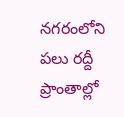నగరంలోని పలు రద్దీ ప్రాంతాల్లో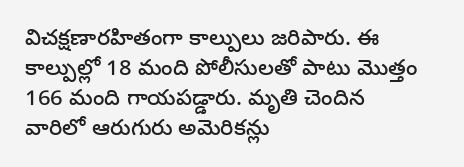విచక్షణారహితంగా కాల్పులు జరిపారు. ఈ కాల్పుల్లో 18 మంది పోలీసులతో పాటు మొత్తం 166 మంది గాయపడ్డారు. మృతి చెందిన వారిలో ఆరుగురు అమెరికన్లు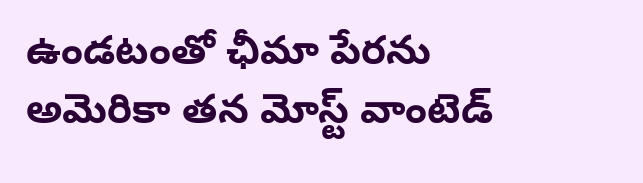ఉండటంతో ఛీమా పేరను అమెరికా తన మోస్ట్‌ వాంటెడ్‌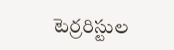టెర్రరిస్టుల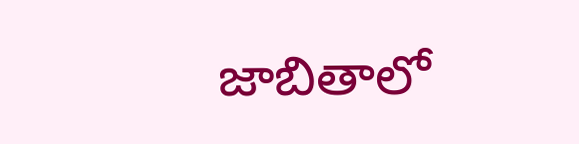జాబితాలో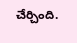చేర్చింది.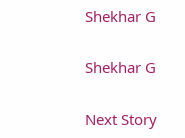Shekhar G

Shekhar G

Next Story